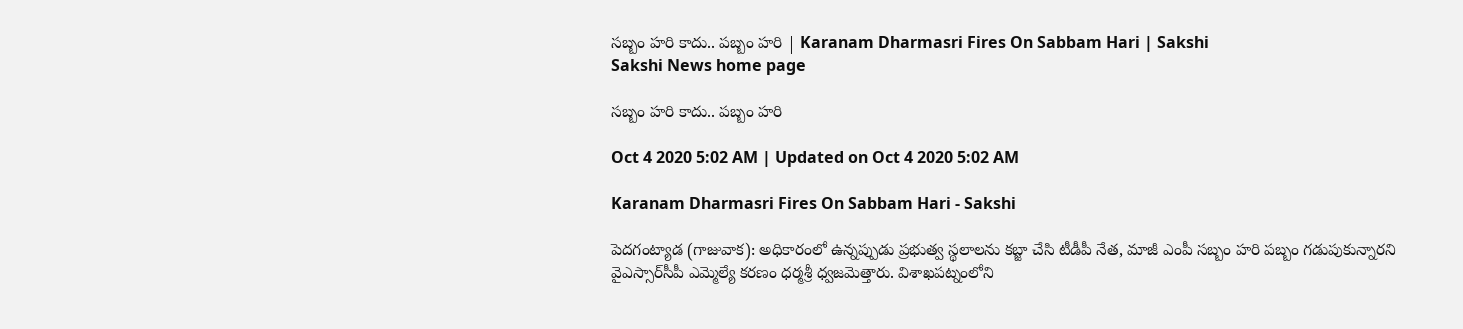సబ్బం హరి కాదు.. పబ్బం హరి | Karanam Dharmasri Fires On Sabbam Hari | Sakshi
Sakshi News home page

సబ్బం హరి కాదు.. పబ్బం హరి

Oct 4 2020 5:02 AM | Updated on Oct 4 2020 5:02 AM

Karanam Dharmasri Fires On Sabbam Hari - Sakshi

పెదగంట్యాడ (గాజువాక): అధికారంలో ఉన్నప్పుడు ప్రభుత్వ స్థలాలను కబ్జా చేసి టీడీపీ నేత, మాజీ ఎంపీ సబ్బం హరి పబ్బం గడుపుకున్నారని వైఎస్సార్‌సీపీ ఎమ్మెల్యే కరణం ధర్మశ్రీ ధ్వజమెత్తారు. విశాఖపట్నంలోని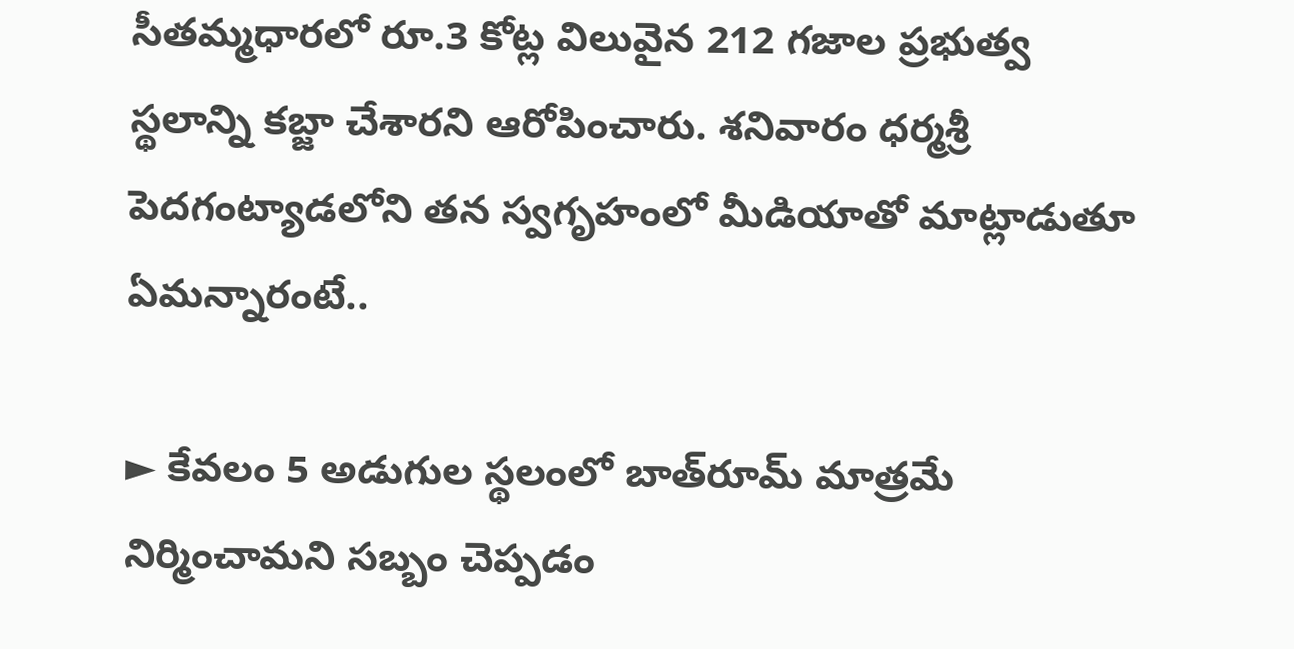సీతమ్మధారలో రూ.3 కోట్ల విలువైన 212 గజాల ప్రభుత్వ స్థలాన్ని కబ్జా చేశారని ఆరోపించారు. శనివారం ధర్మశ్రీ పెదగంట్యాడలోని తన స్వగృహంలో మీడియాతో మాట్లాడుతూ ఏమన్నారంటే..

► కేవలం 5 అడుగుల స్థలంలో బాత్‌రూమ్‌ మాత్రమే నిర్మించామని సబ్బం చెప్పడం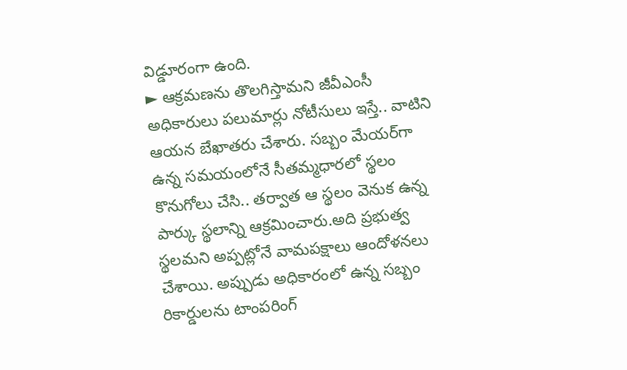విడ్డూరంగా ఉంది.
► ఆక్రమణను తొలగిస్తామని జీవీఎంసీ అధికారులు పలుమార్లు నోటీసులు ఇస్తే.. వాటిని ఆయన బేఖాతరు చేశారు. సబ్బం మేయర్‌గా ఉన్న సమయంలోనే సీతమ్మధారలో స్థలం కొనుగోలు చేసి.. తర్వాత ఆ స్థలం వెనుక ఉన్న పార్కు స్థలాన్ని ఆక్రమించారు.అది ప్రభుత్వ స్థలమని అప్పట్లోనే వామపక్షాలు ఆందోళనలు చేశాయి. అప్పుడు అధికారంలో ఉన్న సబ్బం రికార్డులను టాంపరింగ్‌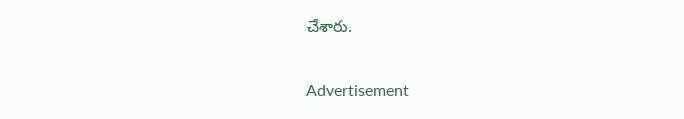చేశారు.

Advertisement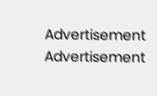Advertisement
Advertisement